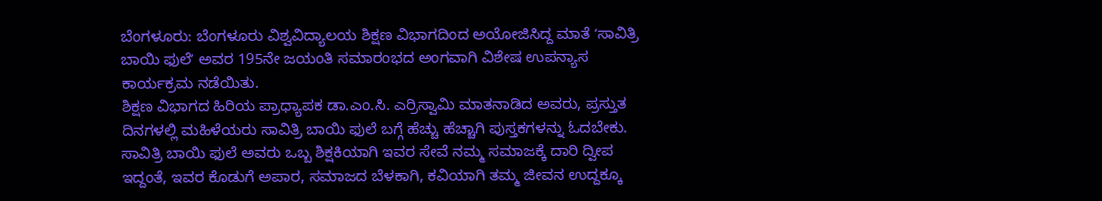ಬೆಂಗಳೂರು: ಬೆಂಗಳೂರು ವಿಶ್ವವಿದ್ಯಾಲಯ ಶಿಕ್ಷಣ ವಿಭಾಗದಿಂದ ಅಯೋಜಿಸಿದ್ದ ಮಾತೆ ʻಸಾವಿತ್ರಿ ಬಾಯಿ ಫುಲೆʼ ಅವರ 195ನೇ ಜಯಂತಿ ಸಮಾರಂಭದ ಅಂಗವಾಗಿ ವಿಶೇಷ ಉಪನ್ಯಾಸ ಕಾರ್ಯಕ್ರಮ ನಡೆಯಿತು.
ಶಿಕ್ಷಣ ವಿಭಾಗದ ಹಿರಿಯ ಪ್ರಾಧ್ಯಾಪಕ ಡಾ.ಎಂ.ಸಿ. ಎರ್ರಿಸ್ವಾಮಿ ಮಾತನಾಡಿದ ಅವರು, ಪ್ರಸ್ತುತ ದಿನಗಳಲ್ಲಿ ಮಹಿಳೆಯರು ಸಾವಿತ್ರಿ ಬಾಯಿ ಫುಲೆ ಬಗ್ಗೆ ಹೆಚ್ಚು ಹೆಚ್ಚಾಗಿ ಪುಸ್ತಕಗಳನ್ನು ಓದಬೇಕು. ಸಾವಿತ್ರಿ ಬಾಯಿ ಫುಲೆ ಅವರು ಒಬ್ಬ ಶಿಕ್ಷಕಿಯಾಗಿ ಇವರ ಸೇವೆ ನಮ್ಮ ಸಮಾಜಕ್ಕೆ ದಾರಿ ದ್ವೀಪ ಇದ್ದಂತೆ, ಇವರ ಕೊಡುಗೆ ಅಪಾರ, ಸಮಾಜದ ಬೆಳಕಾಗಿ, ಕವಿಯಾಗಿ ತಮ್ಮ ಜೀವನ ಉದ್ದಕ್ಕೂ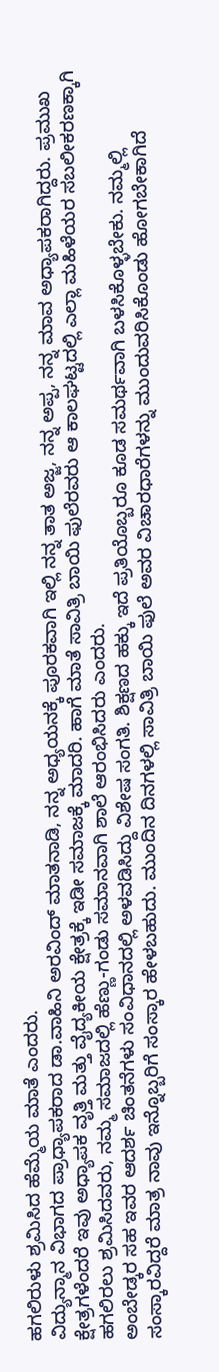ಹಗಲಿರುಳು ಶ್ರಮಿಸಿದ ಹೆಮ್ಮೆಯ ಮಾತೆ ಎಂದರು.
ವಿದ್ಯುನ್ಮಾನ ವಿಭಾಗದ ಪ್ರಾಧ್ಯಾಪಕರಾದ ಡಾ.ವಾಹಿನಿ ಅರವಿಂದ್ ಮಾತನಾಡಿ, ನನ್ನ ಅಧ್ಯಯನಕ್ಕೆ ಪೂರಕವಾಗಿ ಇಲ್ಲಿ ನನ್ನ ತಾತ ಅಜ್ಜ, ನನ್ನ ಅಪ್ಪ, ನನ್ನ ಮಾವ ಅಧ್ಯಾಪಕರಾಗಿದ್ದರು. ಪ್ರಮುಖ ಕ್ಷೇತ್ರಗಳೆಂದರೆ ಇವು ಅಧ್ಯಾಪಕ ವೃತ್ತಿ ಮತ್ತು ವೈದ್ಯಕೀಯ ಕ್ಷೇತ್ರಕ್ಕೆ ಇಡೀ ಸಮಾಜಕ್ಕೆ ಮಾದರಿ. ಹಾಗೆ ಮಾತೆ ಸಾವಿತ್ರಿ ಬಾಯಿ ಫುಲೆರವರು ಆ ಕಾಲಘಟ್ಟದಲ್ಲಿ ಎಲ್ಲಾ ಮಹಿಳೆಯರ ಸಬಲೀಕರಣಕ್ಕಾಗಿ ಹಗಲಿರಲು ಶ್ರಮಿಸಿದವರು, ನಮ್ಮ ಸಮಾಜದಲ್ಲಿ ಹೆಣ್ಣು-ಗಂಡು ಸಮಾನವಾಗಿ ಶಾಲೆ ಆರಂಭಿಸಿದರು ಎಂದರು.
ಅಂಬೇಡ್ಕರ ಸಹ ಇವರ ಆದರ್ಶ ಚಿಂತನೆಗಳು ಸಂವಿಧಾನದಲ್ಲಿ ಅಳವಡಿಸಿದ್ದು ವಿಶೇಷ ಸಂಗತಿ. ಶಿಕ್ಷಣದ ಹಕ್ಕು ಇದೆ ಪ್ರತಿಯೊಬ್ಬರೂ ಕೂಡ ಸಮರ್ಥವಾಗಿ ಬಳಸಿಕೊಳ್ಳಬೇಕು. ನಮ್ಮಲ್ಲಿ ಸಂಸ್ಕಾರವಿದ್ದರೆ ಮಾತ್ರ ನಾವು ಇನ್ನೊಬ್ಬರಿಗೆ ಸಂಸ್ಕಾರ ಹೇಳಬಹುದು. ಮುಂದಿನ ದಿನಗಳಲ್ಲಿ ಸಾವಿತ್ರಿ ಬಾಯಿ ಫುಲೆ ಅವರ ವಿಚಾರಧಾರೆಗಳನ್ನು ಮುಂದುವರಿಸಿಕೊಂಡು ಹೋಗಬೇಕಾಗಿದೆ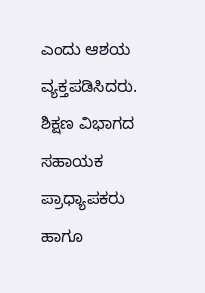ಎಂದು ಆಶಯ ವ್ಯಕ್ತಪಡಿಸಿದರು.
ಶಿಕ್ಷಣ ವಿಭಾಗದ ಸಹಾಯಕ ಪ್ರಾಧ್ಯಾಪಕರು ಹಾಗೂ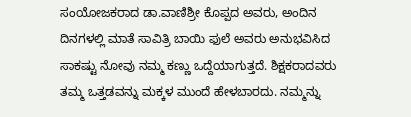ಸಂಯೋಜಕರಾದ ಡಾ.ವಾಣಿಶ್ರೀ ಕೊಪ್ಪದ ಅವರು, ಅಂದಿನ ದಿನಗಳಲ್ಲಿ ಮಾತೆ ಸಾವಿತ್ರಿ ಬಾಯಿ ಫುಲೆ ಅವರು ಅನುಭವಿಸಿದ ಸಾಕಷ್ಟು ನೋವು ನಮ್ಮ ಕಣ್ಣು ಒದ್ದೆಯಾಗುತ್ತದೆ. ಶಿಕ್ಷಕರಾದವರು ತಮ್ಮ ಒತ್ತಡವನ್ನು ಮಕ್ಕಳ ಮುಂದೆ ಹೇಳಬಾರದು. ನಮ್ಮನ್ನು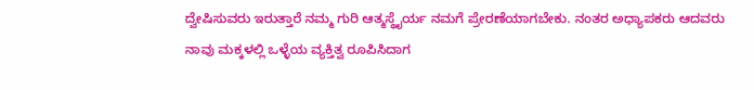ದ್ವೇಷಿಸುವರು ಇರುತ್ತಾರೆ ನಮ್ಮ ಗುರಿ ಆತ್ಮಸ್ಥೈರ್ಯ ನಮಗೆ ಪ್ರೇರಣೆಯಾಗಬೇಕು. ನಂತರ ಅಧ್ಯಾಪಕರು ಆದವರು ನಾವು ಮಕ್ಕಳಲ್ಲಿ ಒಳ್ಳೆಯ ವ್ಯಕ್ತಿತ್ವ ರೂಪಿಸಿದಾಗ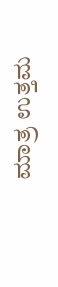ಮಾತ್ರ ಉತ್ತಮ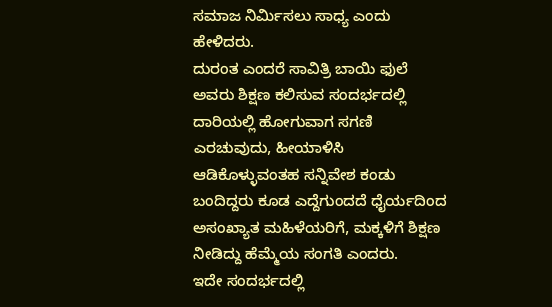ಸಮಾಜ ನಿರ್ಮಿಸಲು ಸಾಧ್ಯ ಎಂದು ಹೇಳಿದರು.
ದುರಂತ ಎಂದರೆ ಸಾವಿತ್ರಿ ಬಾಯಿ ಫುಲೆ ಅವರು ಶಿಕ್ಷಣ ಕಲಿಸುವ ಸಂದರ್ಭದಲ್ಲಿ ದಾರಿಯಲ್ಲಿ ಹೋಗುವಾಗ ಸಗಣಿ ಎರಚುವುದು, ಹೀಯಾಳಿಸಿ ಆಡಿಕೊಳ್ಳುವಂತಹ ಸನ್ನಿವೇಶ ಕಂಡು ಬಂದಿದ್ದರು ಕೂಡ ಎದ್ದೆಗುಂದದೆ ಧೈರ್ಯದಿಂದ ಅಸಂಖ್ಯಾತ ಮಹಿಳೆಯರಿಗೆ, ಮಕ್ಕಳಿಗೆ ಶಿಕ್ಷಣ ನೀಡಿದ್ದು ಹೆಮ್ಮೆಯ ಸಂಗತಿ ಎಂದರು.
ಇದೇ ಸಂದರ್ಭದಲ್ಲಿ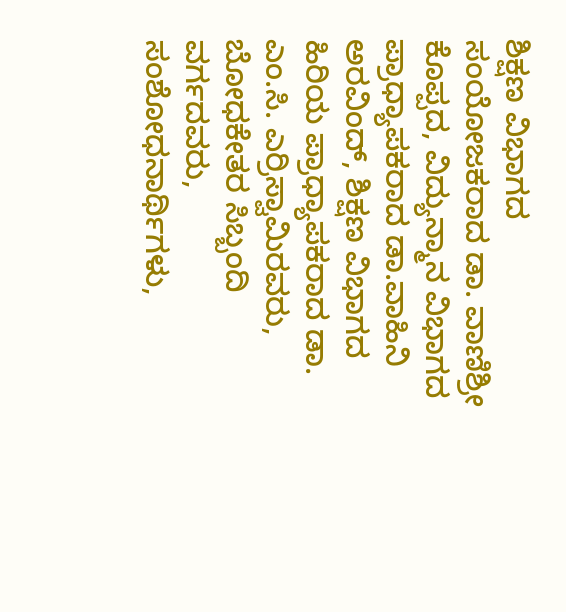ಶಿಕ್ಷಣ ವಿಭಾಗದ ಸಂಯೋಜಕರಾದ ಡಾ. ವಾಣಿಶ್ರೀ ಕೊಪ್ಪದ, ವಿದ್ಯುನ್ಮಾನ ವಿಭಾಗದ ಪ್ರಾಧ್ಯಾಪಕರಾದ ಡಾ.ವಾಹಿನಿ ಅರವಿಂದ್, ಶಿಕ್ಷಣ ವಿಭಾಗದ ಹಿರಿಯ ಪ್ರಾಧ್ಯಾಪಕರಾದ ಡಾ. ಎಂ.ಸಿ. ಎರ್ರಿಸ್ವಾಮಿರವರು, ಬೋಧಕೇತರ ಸಿಬ್ಬಂದಿ ವರ್ಗದವರು, ಸಂಶೋಧನಾರ್ಥಿಗಳು,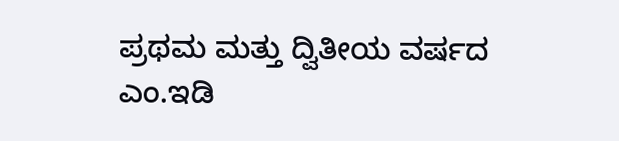ಪ್ರಥಮ ಮತ್ತು ದ್ವಿತೀಯ ವರ್ಷದ ಎಂ.ಇಡಿ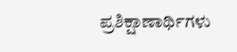ಪ್ರಶಿಕ್ಷಾಣಾರ್ಥಿಗಳು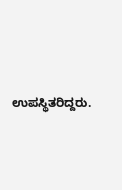ಉಪಸ್ಥಿತರಿದ್ದರು.